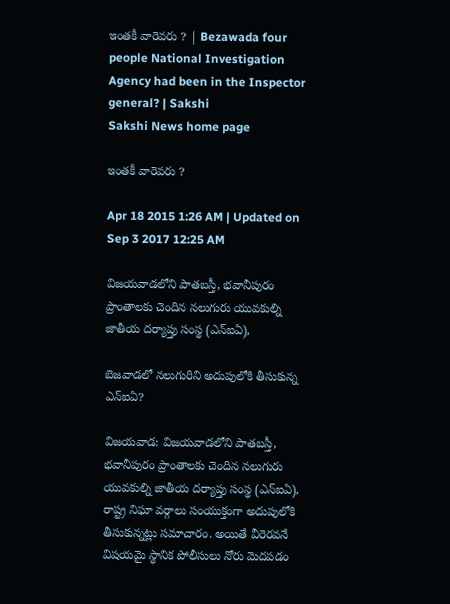ఇంతకీ వారెవరు ? | Bezawada four people National Investigation Agency had been in the Inspector general? | Sakshi
Sakshi News home page

ఇంతకీ వారెవరు ?

Apr 18 2015 1:26 AM | Updated on Sep 3 2017 12:25 AM

విజయవాడలోని పాతబస్తీ, భవానీపురం ప్రాంతాలకు చెందిన నలుగురు యువకుల్ని జాతీయ దర్యాప్తు సంస్థ (ఎన్‌ఐఏ),

బెజవాడలో నలుగురిని అదుపులోకి తీసుకున్న ఎన్‌ఐఏ?

విజయవాడ: విజయవాడలోని పాతబస్తీ, భవానీపురం ప్రాంతాలకు చెందిన నలుగురు యువకుల్ని జాతీయ దర్యాప్తు సంస్థ (ఎన్‌ఐఏ), రాష్ట్ర నిఘా వర్గాలు సంయుక్తంగా అదుపులోకి తీసుకున్నట్లు సమాచారం. అయితే వీరెరవనే విషయమై స్థానిక పోలీసులు నోరు మెదపడం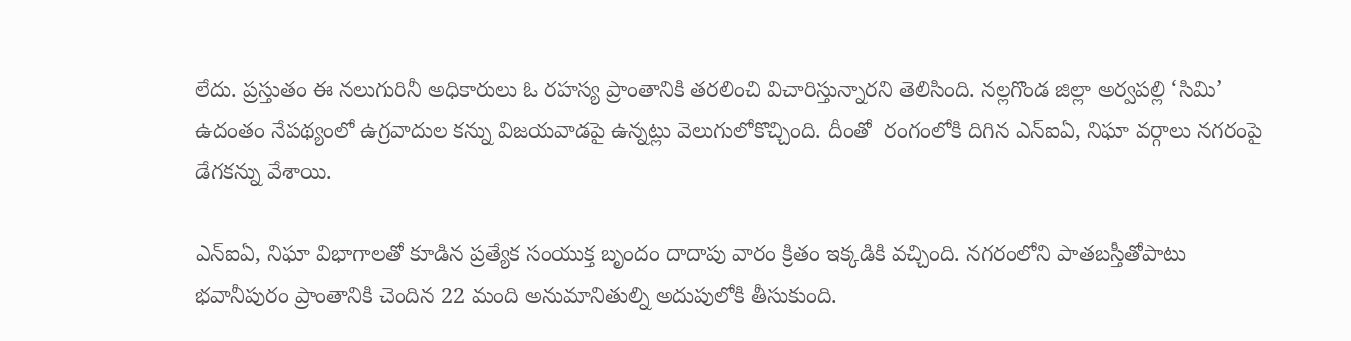లేదు. ప్రస్తుతం ఈ నలుగురినీ అధికారులు ఓ రహస్య ప్రాంతానికి తరలించి విచారిస్తున్నారని తెలిసింది. నల్లగొండ జిల్లా అర్వపల్లి ‘సిమి’ ఉదంతం నేపథ్యంలో ఉగ్రవాదుల కన్ను విజయవాడపై ఉన్నట్లు వెలుగులోకొచ్చింది. దీంతో  రంగంలోకి దిగిన ఎన్‌ఐఏ, నిఘా వర్గాలు నగరంపై డేగకన్ను వేశాయి.

ఎన్‌ఐఏ, నిఘా విభాగాలతో కూడిన ప్రత్యేక సంయుక్త బృందం దాదాపు వారం క్రితం ఇక్కడికి వచ్చింది. నగరంలోని పాతబస్తీతోపాటు భవానీపురం ప్రాంతానికి చెందిన 22 మంది అనుమానితుల్ని అదుపులోకి తీసుకుంది.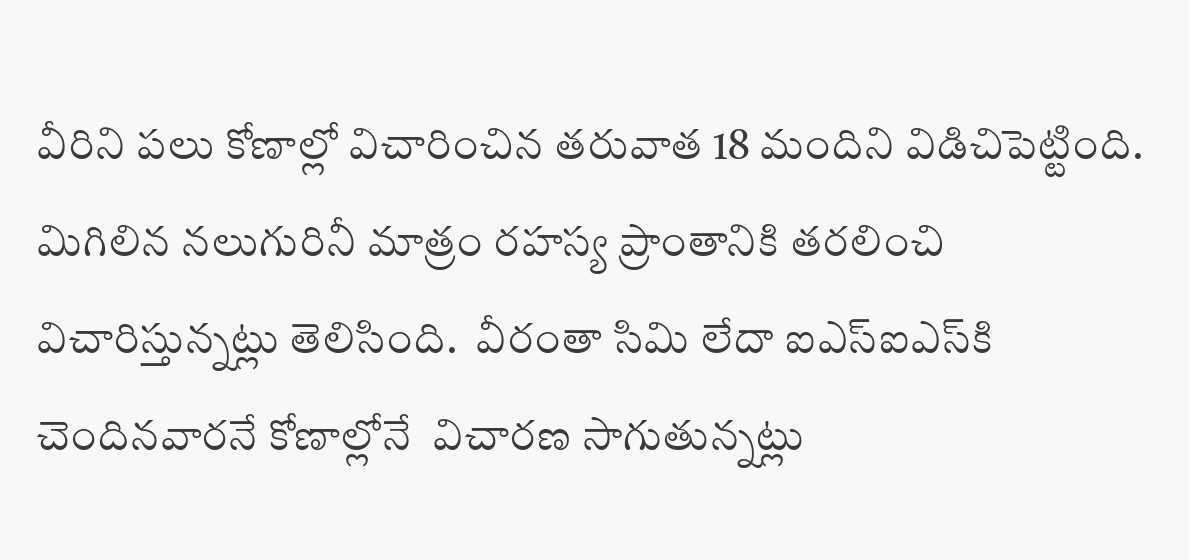వీరిని పలు కోణాల్లో విచారించిన తరువాత 18 మందిని విడిచిపెట్టింది. మిగిలిన నలుగురినీ మాత్రం రహస్య ప్రాంతానికి తరలించి విచారిస్తున్నట్లు తెలిసింది.  వీరంతా సిమి లేదా ఐఎస్‌ఐఎస్‌కి చెందినవారనే కోణాల్లోనే  విచారణ సాగుతున్నట్లు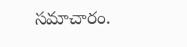సమాచారం.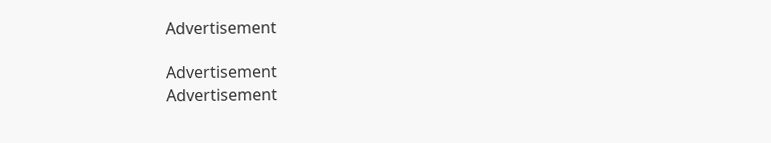Advertisement

Advertisement
Advertisement